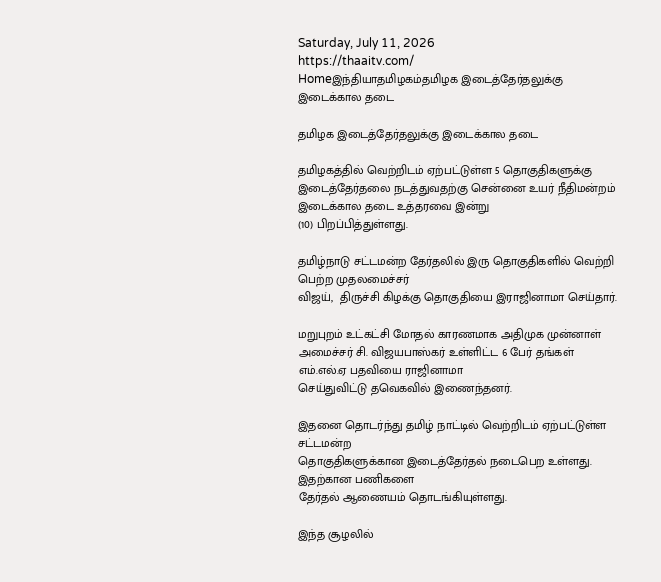Saturday, July 11, 2026
https://thaaitv.com/
Homeஇந்தியாதமிழகம்தமிழக இடைத்தேர்தலுக்கு இடைக்கால தடை

தமிழக இடைத்தேர்தலுக்கு இடைக்கால தடை

தமிழகத்தில் வெற்றிடம் ஏற்பட்டுள்ள 5 தொகுதிகளுக்கு இடைத்தேர்தலை நடத்துவதற்கு சென்னை உயர் நீதிமன்றம் இடைக்கால தடை உத்தரவை இன்று
(10) பிறப்பித்துள்ளது.

தமிழ்நாடு சட்டமன்ற தேர்தலில் இரு தொகுதிகளில் வெற்றி பெற்ற முதலமைச்சர்
விஜய்,  திருச்சி கிழக்கு தொகுதியை இராஜினாமா செய்தார்.

மறுபுறம் உட்கட்சி மோதல் காரணமாக அதிமுக முன்னாள் அமைச்சர் சி. விஜயபாஸ்கர் உள்ளிட்ட 6 பேர் தங்கள் எம்.எல்.ஏ பதவியை ராஜினாமா
செய்துவிட்டு தவெகவில் இணைந்தனர்.

இதனை தொடர்ந்து தமிழ் நாட்டில் வெற்றிடம் ஏற்பட்டுள்ள சட்டமன்ற
தொகுதிகளுக்கான இடைத்தேர்தல் நடைபெற உள்ளது. இதற்கான பணிகளை
தேர்தல் ஆணையம் தொடங்கியுள்ளது.

இந்த சூழலில்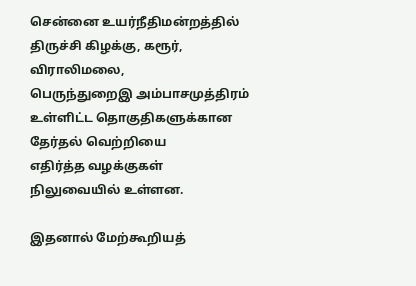சென்னை உயர்நீதிமன்றத்தில் திருச்சி கிழக்கு, கரூர்,  விராலிமலை,
பெருந்துறைஇ அம்பாசமுத்திரம் உள்ளிட்ட தொகுதிகளுக்கான தேர்தல் வெற்றியை
எதிர்த்த வழக்குகள் நிலுவையில் உள்ளன.

இதனால் மேற்கூறியத்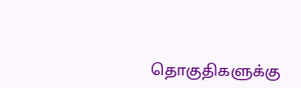தொகுதிகளுக்கு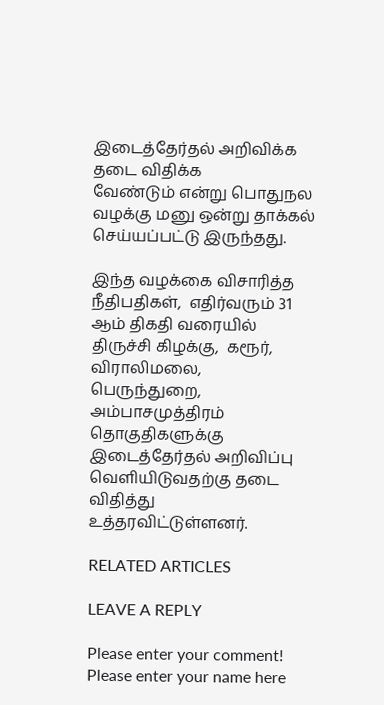இடைத்தேர்தல் அறிவிக்க தடை விதிக்க
வேண்டும் என்று பொதுநல வழக்கு மனு ஒன்று தாக்கல் செய்யப்பட்டு இருந்தது.

இந்த வழக்கை விசாரித்த நீதிபதிகள்,  எதிர்வரும் 31 ஆம் திகதி வரையில்
திருச்சி கிழக்கு,  கரூர்,  விராலிமலை,  பெருந்துறை, அம்பாசமுத்திரம்
தொகுதிகளுக்கு இடைத்தேர்தல் அறிவிப்பு வெளியிடுவதற்கு தடை விதித்து
உத்தரவிட்டுள்ளனர்.

RELATED ARTICLES

LEAVE A REPLY

Please enter your comment!
Please enter your name here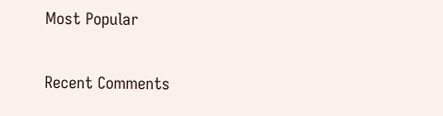Most Popular

Recent Comments